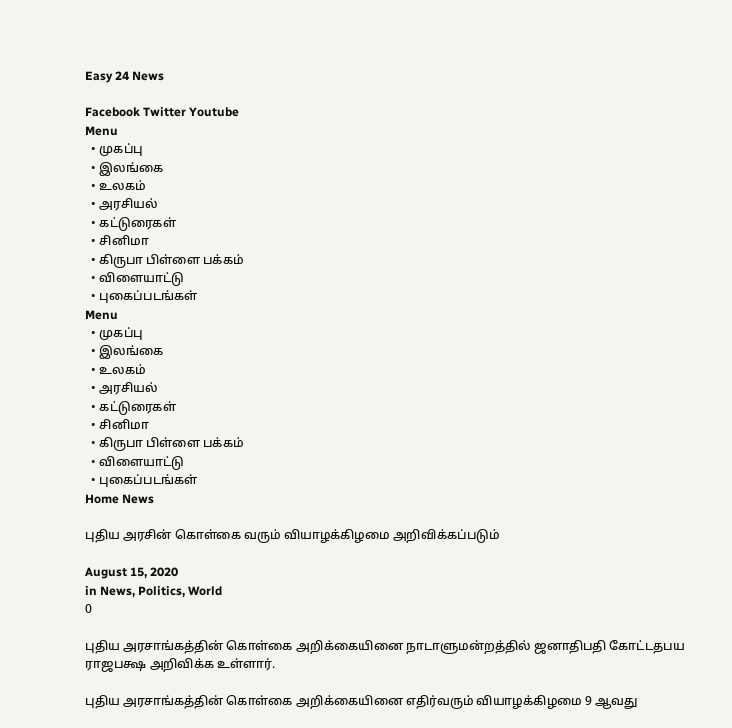Easy 24 News

Facebook Twitter Youtube
Menu
  • முகப்பு
  • இலங்கை
  • உலகம்
  • அரசியல்
  • கட்டுரைகள்
  • சினிமா
  • கிருபா பிள்ளை பக்கம்
  • விளையாட்டு
  • புகைப்படங்கள்
Menu
  • முகப்பு
  • இலங்கை
  • உலகம்
  • அரசியல்
  • கட்டுரைகள்
  • சினிமா
  • கிருபா பிள்ளை பக்கம்
  • விளையாட்டு
  • புகைப்படங்கள்
Home News

புதிய அரசின் கொள்கை வரும் வியாழக்கிழமை அறிவிக்கப்படும்

August 15, 2020
in News, Politics, World
0

புதிய அரசாங்கத்தின் கொள்கை அறிக்கையினை நாடாளுமன்றத்தில் ஜனாதிபதி கோட்டதபய ராஜபக்ஷ அறிவிக்க உள்ளார்.

புதிய அரசாங்கத்தின் கொள்கை அறிக்கையினை எதிர்வரும் வியாழக்கிழமை 9 ஆவது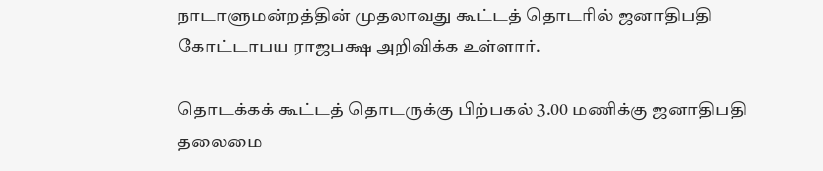நாடாளுமன்றத்தின் முதலாவது கூட்டத் தொடரில் ஜனாதிபதி கோட்டாபய ராஜபக்ஷ அறிவிக்க உள்ளார்.

தொடக்கக் கூட்டத் தொடருக்கு பிற்பகல் 3.00 மணிக்கு ஜனாதிபதி தலைமை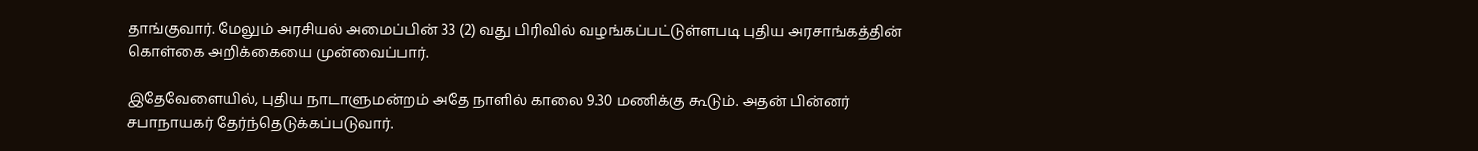தாங்குவார். மேலும் அரசியல் அமைப்பின் 33 (2) வது பிரிவில் வழங்கப்பட்டுள்ளபடி புதிய அரசாங்கத்தின் கொள்கை அறிக்கையை முன்வைப்பார்.

இதேவேளையில், புதிய நாடாளுமன்றம் அதே நாளில் காலை 9.30 மணிக்கு கூடும். அதன் பின்னர் சபாநாயகர் தேர்ந்தெடுக்கப்படுவார்.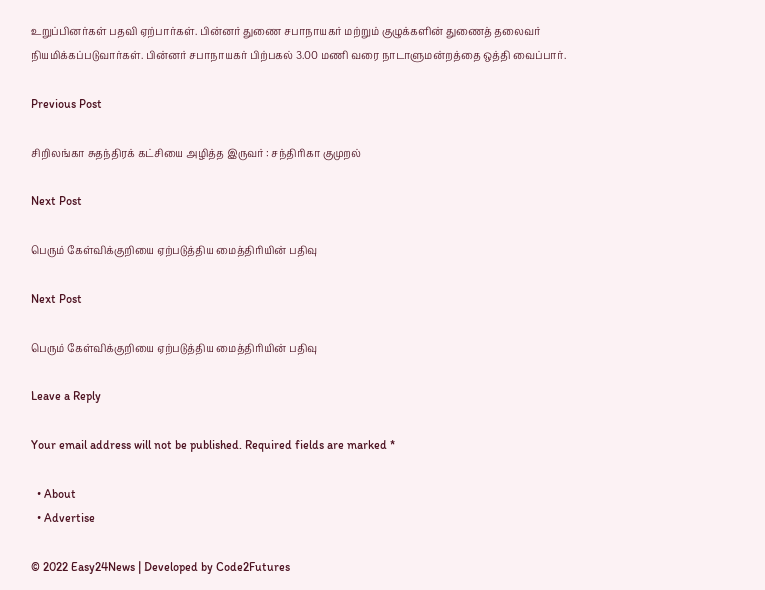உறுப்பினர்கள் பதவி ஏற்பார்கள். பின்னர் துணை சபாநாயகர் மற்றும் குழுக்களின் துணைத் தலைவர் நியமிக்கப்படுவார்கள். பின்னர் சபாநாயகர் பிற்பகல் 3.00 மணி வரை நாடாளுமன்றத்தை ஒத்தி வைப்பார்.

Previous Post

சிறிலங்கா சுதந்திரக் கட்சியை அழித்த இருவர் : சந்திரிகா குமுறல்

Next Post

பெரும் கேள்விக்குறியை ஏற்படுத்திய மைத்திரியின் பதிவு

Next Post

பெரும் கேள்விக்குறியை ஏற்படுத்திய மைத்திரியின் பதிவு

Leave a Reply

Your email address will not be published. Required fields are marked *

  • About
  • Advertise

© 2022 Easy24News | Developed by Code2Futures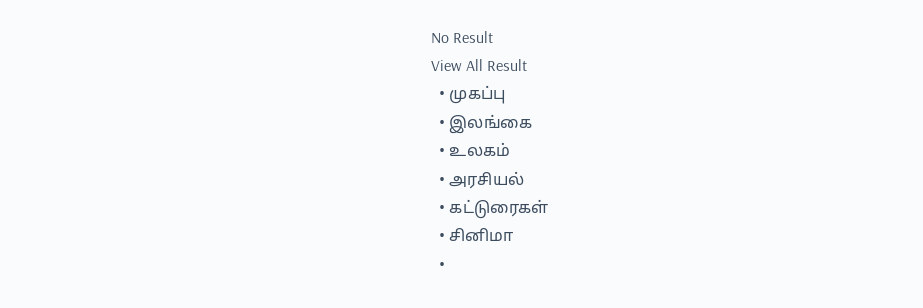No Result
View All Result
  • முகப்பு
  • இலங்கை
  • உலகம்
  • அரசியல்
  • கட்டுரைகள்
  • சினிமா
  •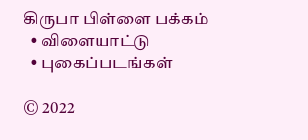கிருபா பிள்ளை பக்கம்
  • விளையாட்டு
  • புகைப்படங்கள்

© 2022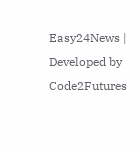Easy24News | Developed by Code2Futures